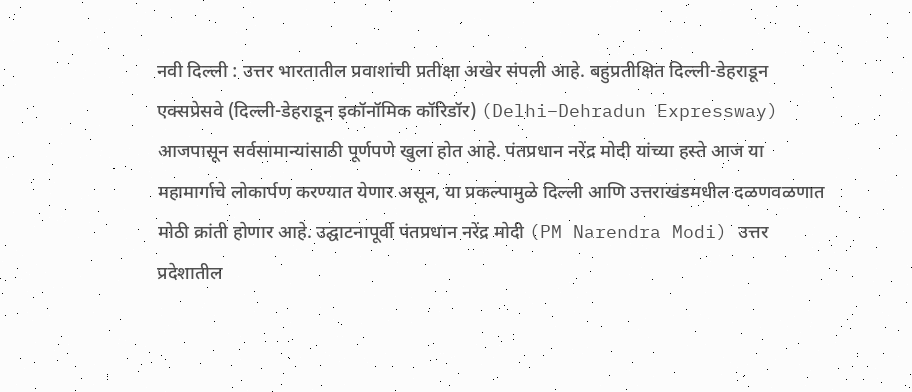नवी दिल्ली : उत्तर भारतातील प्रवाशांची प्रतीक्षा अखेर संपली आहे. बहुप्रतीक्षित दिल्ली-डेहराडून एक्सप्रेसवे (दिल्ली-डेहराडून इकॉनॉमिक कॉरिडॉर) (Delhi–Dehradun Expressway) आजपासून सर्वसामान्यांसाठी पूर्णपणे खुला होत आहे. पंतप्रधान नरेंद्र मोदी यांच्या हस्ते आज या महामार्गाचे लोकार्पण करण्यात येणार असून, या प्रकल्पामुळे दिल्ली आणि उत्तराखंडमधील दळणवळणात मोठी क्रांती होणार आहे. उद्घाटनापूर्वी पंतप्रधान नरेंद्र मोदी (PM Narendra Modi) उत्तर प्रदेशातील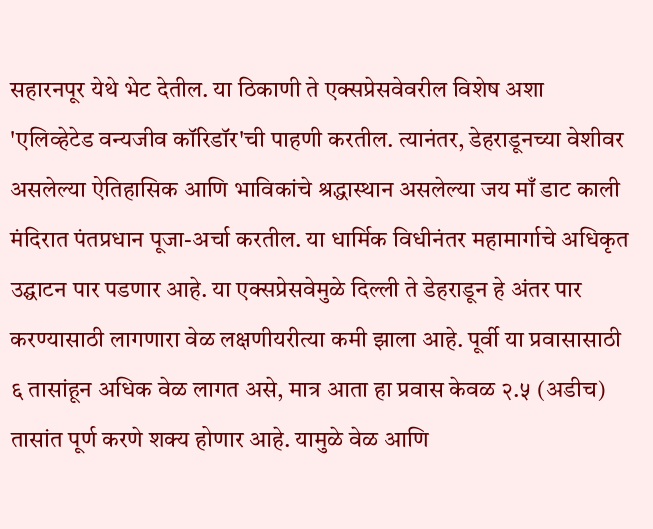सहारनपूर येथे भेट देतील. या ठिकाणी ते एक्सप्रेसवेवरील विशेष अशा 'एलिव्हेटेड वन्यजीव कॉरिडॉर'ची पाहणी करतील. त्यानंतर, डेहराडूनच्या वेशीवर असलेल्या ऐतिहासिक आणि भाविकांचे श्रद्धास्थान असलेल्या जय माँ डाट काली मंदिरात पंतप्रधान पूजा-अर्चा करतील. या धार्मिक विधीनंतर महामार्गाचे अधिकृत उद्घाटन पार पडणार आहे. या एक्सप्रेसवेमुळे दिल्ली ते डेहराडून हे अंतर पार करण्यासाठी लागणारा वेळ लक्षणीयरीत्या कमी झाला आहे. पूर्वी या प्रवासासाठी ६ तासांहून अधिक वेळ लागत असे, मात्र आता हा प्रवास केवळ २.५ (अडीच) तासांत पूर्ण करणे शक्य होणार आहे. यामुळे वेळ आणि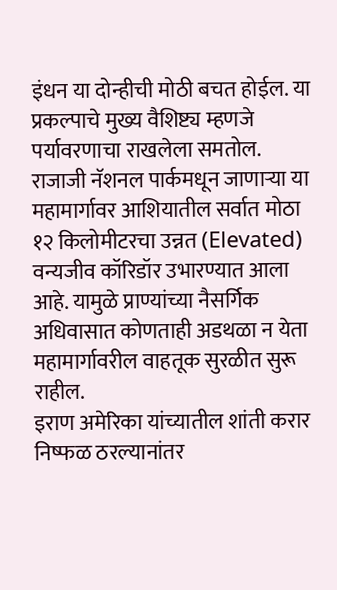इंधन या दोन्हीची मोठी बचत होईल. या प्रकल्पाचे मुख्य वैशिष्ट्य म्हणजे पर्यावरणाचा राखलेला समतोल. राजाजी नॅशनल पार्कमधून जाणाऱ्या या महामार्गावर आशियातील सर्वात मोठा १२ किलोमीटरचा उन्नत (Elevated) वन्यजीव कॉरिडॉर उभारण्यात आला आहे. यामुळे प्राण्यांच्या नैसर्गिक अधिवासात कोणताही अडथळा न येता महामार्गावरील वाहतूक सुरळीत सुरू राहील.
इराण अमेरिका यांच्यातील शांती करार निष्फळ ठरल्यानांतर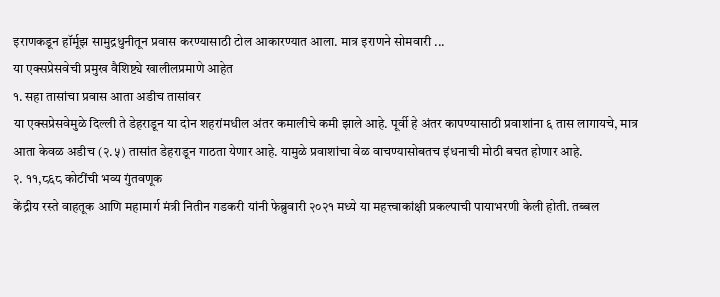इराणकडून हॉर्मूझ सामुद्रधुनीतून प्रवास करण्यासाठी टोल आकारण्यात आला. मात्र इराणने सोमवारी ...
या एक्सप्रेसवेची प्रमुख वैशिष्ट्ये खालीलप्रमाणे आहेत
१. सहा तासांचा प्रवास आता अडीच तासांवर
या एक्सप्रेसवेमुळे दिल्ली ते डेहराडून या दोन शहरांमधील अंतर कमालीचे कमी झाले आहे. पूर्वी हे अंतर कापण्यासाठी प्रवाशांना ६ तास लागायचे, मात्र आता केवळ अडीच (२.५) तासांत डेहराडून गाठता येणार आहे. यामुळे प्रवाशांचा वेळ वाचण्यासोबतच इंधनाची मोठी बचत होणार आहे.
२. ११,८६८ कोटींची भव्य गुंतवणूक
केंद्रीय रस्ते वाहतूक आणि महामार्ग मंत्री नितीन गडकरी यांनी फेब्रुवारी २०२१ मध्ये या महत्त्वाकांक्षी प्रकल्पाची पायाभरणी केली होती. तब्बल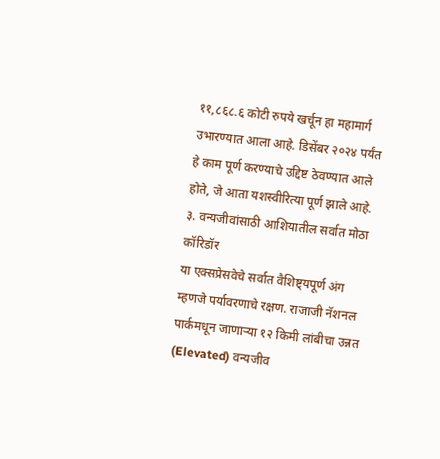११,८६८.६ कोटी रुपये खर्चून हा महामार्ग उभारण्यात आला आहे. डिसेंबर २०२४ पर्यंत हे काम पूर्ण करण्याचे उद्दिष्ट ठेवण्यात आले होते, जे आता यशस्वीरित्या पूर्ण झाले आहे.
३. वन्यजीवांसाठी आशियातील सर्वात मोठा कॉरिडॉर
या एक्सप्रेसवेचे सर्वात वैशिष्ट्यपूर्ण अंग म्हणजे पर्यावरणाचे रक्षण. राजाजी नॅशनल पार्कमधून जाणाऱ्या १२ किमी लांबीचा उन्नत (Elevated) वन्यजीव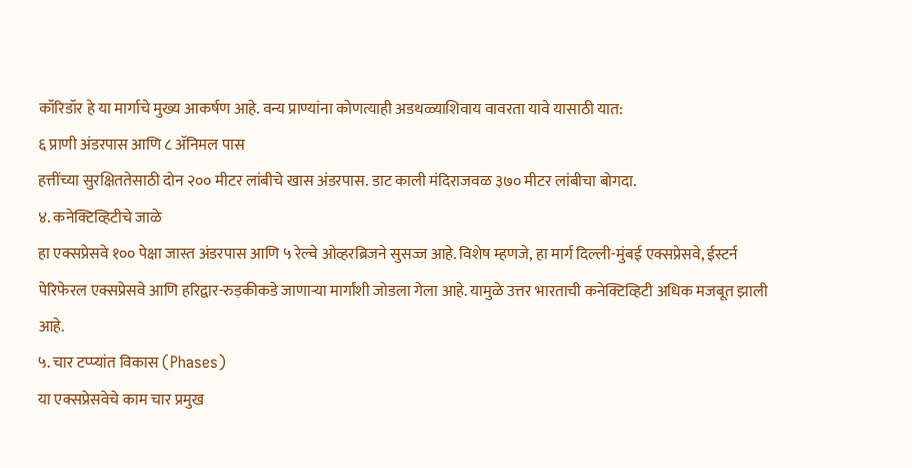कॉरिडॉर हे या मार्गाचे मुख्य आकर्षण आहे. वन्य प्राण्यांना कोणत्याही अडथळ्याशिवाय वावरता यावे यासाठी यात:
६ प्राणी अंडरपास आणि ८ ॲनिमल पास
हत्तींच्या सुरक्षिततेसाठी दोन २०० मीटर लांबीचे खास अंडरपास. डाट काली मंदिराजवळ ३७० मीटर लांबीचा बोगदा.
४. कनेक्टिव्हिटीचे जाळे
हा एक्सप्रेसवे १०० पेक्षा जास्त अंडरपास आणि ५ रेल्वे ओव्हरब्रिजने सुसज्ज आहे. विशेष म्हणजे, हा मार्ग दिल्ली-मुंबई एक्सप्रेसवे, ईस्टर्न पेरिफेरल एक्सप्रेसवे आणि हरिद्वार-रुड़कीकडे जाणाऱ्या मार्गांशी जोडला गेला आहे. यामुळे उत्तर भारताची कनेक्टिव्हिटी अधिक मजबूत झाली आहे.
५. चार टप्प्यांत विकास (Phases)
या एक्सप्रेसवेचे काम चार प्रमुख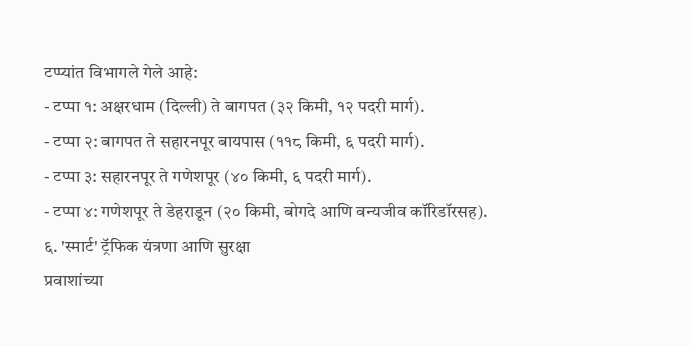टप्प्यांत विभागले गेले आहे:
- टप्पा १: अक्षरधाम (दिल्ली) ते बागपत (३२ किमी, १२ पदरी मार्ग).
- टप्पा २: बागपत ते सहारनपूर बायपास (११८ किमी, ६ पदरी मार्ग).
- टप्पा ३: सहारनपूर ते गणेशपूर (४० किमी, ६ पदरी मार्ग).
- टप्पा ४: गणेशपूर ते डेहराडून (२० किमी, बोगदे आणि वन्यजीव कॉरिडॉरसह).
६. 'स्मार्ट' ट्रॅफिक यंत्रणा आणि सुरक्षा
प्रवाशांच्या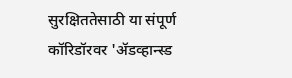सुरक्षिततेसाठी या संपूर्ण कॉरिडॉरवर 'ॲडव्हान्स्ड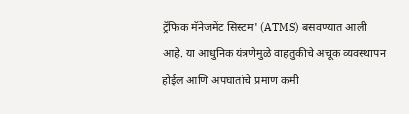ट्रॅफिक मॅनेजमेंट सिस्टम' (ATMS) बसवण्यात आली आहे. या आधुनिक यंत्रणेमुळे वाहतुकीचे अचूक व्यवस्थापन होईल आणि अपघातांचे प्रमाण कमी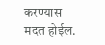करण्यास मदत होईल.